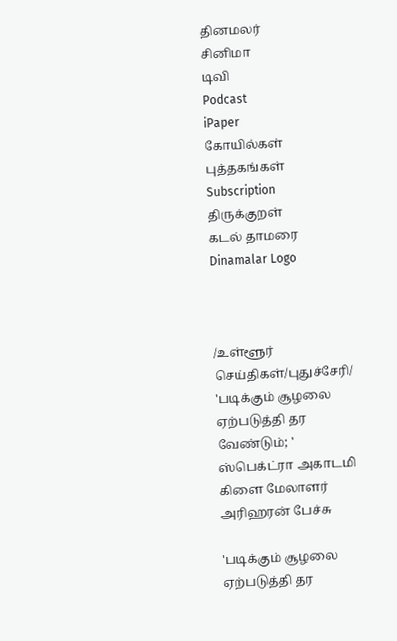தினமலர்
சினிமா
டிவி
Podcast
iPaper
கோயில்கள்
புத்தகங்கள்
Subscription
திருக்குறள்
கடல் தாமரை
Dinamalar Logo



/உள்ளூர் செய்திகள்/புதுச்சேரி/ 'படிக்கும் சூழலை ஏற்படுத்தி தர வேண்டும்; ' ஸ்பெக்ட்ரா அகாடமி கிளை மேலாளர் அரிஹரன் பேச்சு

'படிக்கும் சூழலை ஏற்படுத்தி தர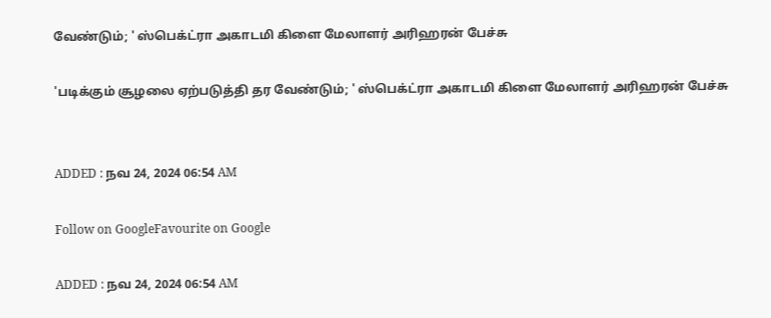வேண்டும்; ' ஸ்பெக்ட்ரா அகாடமி கிளை மேலாளர் அரிஹரன் பேச்சு

'படிக்கும் சூழலை ஏற்படுத்தி தர வேண்டும்; ' ஸ்பெக்ட்ரா அகாடமி கிளை மேலாளர் அரிஹரன் பேச்சு


ADDED : நவ 24, 2024 06:54 AM

Follow on GoogleFavourite on Google

ADDED : நவ 24, 2024 06:54 AM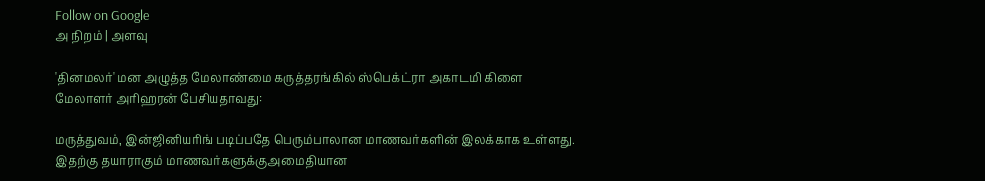Follow on Google
அ நிறம் | அளவு

'தினமலர்' மன அழுத்த மேலாண்மை கருத்தரங்கில் ஸ்பெக்ட்ரா அகாடமி கிளை மேலாளர் அரிஹரன் பேசியதாவது:

மருத்துவம், இன்ஜினியரிங் படிப்பதே பெரும்பாலான மாணவர்களின் இலக்காக உள்ளது. இதற்கு தயாராகும் மாணவர்களுக்குஅமைதியான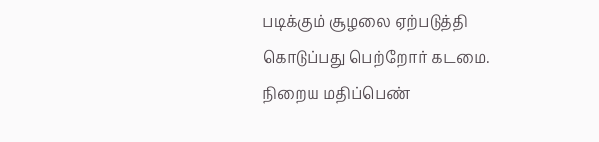படிக்கும் சூழலை ஏற்படுத்தி கொடுப்பது பெற்றோர் கடமை. நிறைய மதிப்பெண்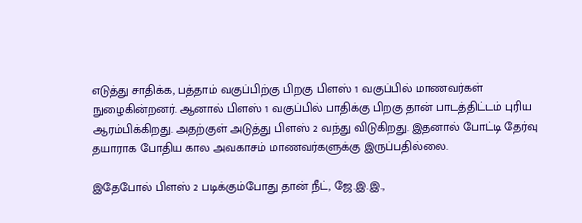எடுத்து சாதிக்க, பத்தாம் வகுப்பிற்கு பிறகு பிளஸ் 1 வகுப்பில் மாணவர்கள் நுழைகின்றனர். ஆனால் பிளஸ் 1 வகுப்பில் பாதிக்கு பிறகு தான் பாடத்திட்டம் புரிய ஆரம்பிக்கிறது. அதற்குள் அடுத்து பிளஸ் 2 வந்து விடுகிறது. இதனால் போட்டி தேர்வு தயாராக போதிய கால அவகாசம் மாணவர்களுக்கு இருப்பதில்லை.

இதேபோல் பிளஸ் 2 படிக்கும்போது தான் நீட், ஜே.இ.இ.,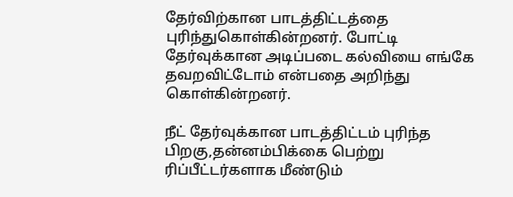தேர்விற்கான பாடத்திட்டத்தை புரிந்துகொள்கின்றனர். போட்டி தேர்வுக்கான அடிப்படை கல்வியை எங்கே தவறவிட்டோம் என்பதை அறிந்து கொள்கின்றனர்.

நீட் தேர்வுக்கான பாடத்திட்டம் புரிந்த பிறகு,தன்னம்பிக்கை பெற்று ரிப்பீட்டர்களாக மீண்டும்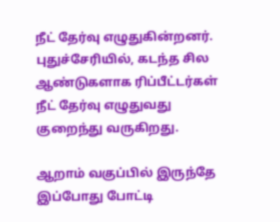நீட் தேர்வு எழுதுகின்றனர். புதுச்சேரியில், கடந்த சில ஆண்டுகளாக ரிப்பீட்டர்கள் நீட் தேர்வு எழுதுவது குறைந்து வருகிறது.

ஆறாம் வகுப்பில் இருந்தே இப்போது போட்டி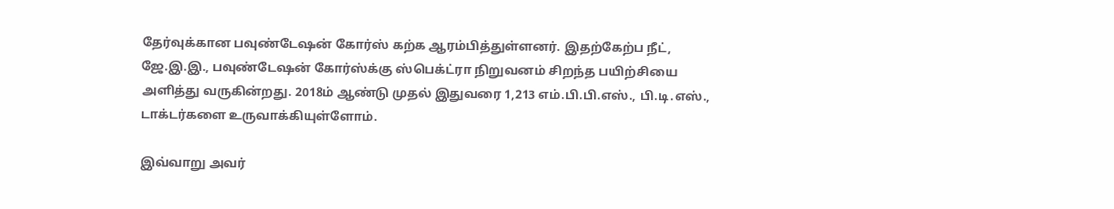தேர்வுக்கான பவுண்டேஷன் கோர்ஸ் கற்க ஆரம்பித்துள்ளனர். இதற்கேற்ப நீட், ஜே.இ.இ., பவுண்டேஷன் கோர்ஸ்க்கு ஸ்பெக்ட்ரா நிறுவனம் சிறந்த பயிற்சியை அளித்து வருகின்றது. 2018ம் ஆண்டு முதல் இதுவரை 1,213 எம்.பி.பி.எஸ்., பி.டி.எஸ்., டாக்டர்களை உருவாக்கியுள்ளோம்.

இவ்வாறு அவர்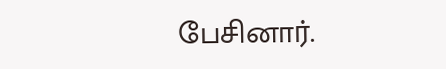பேசினார்.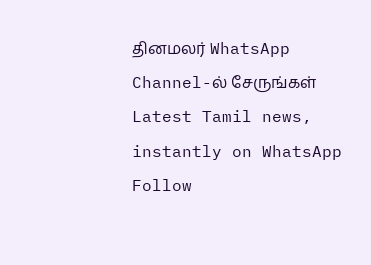தினமலர் WhatsApp Channel-ல் சேருங்கள்
Latest Tamil news, instantly on WhatsApp
Follow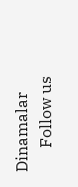Dinamalar
      Follow us